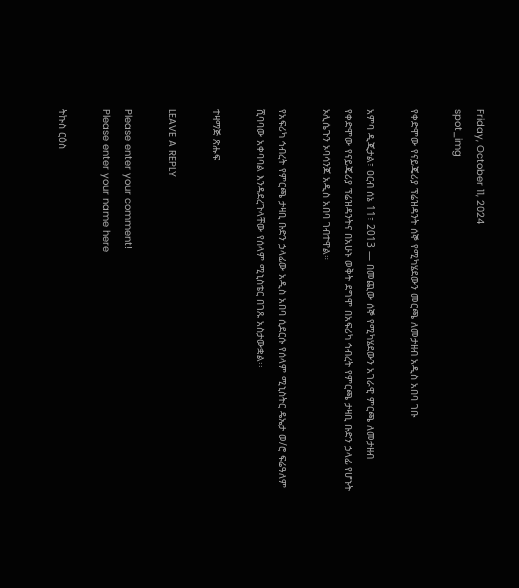Friday, October 11, 2024
spot_img

የቀድሞው የናይጄሪያ ፕሬዝዳንት ሰኞ የሚካሄደውን መርጫ ለመታዘብ አዲስ አበባ ገቡ

አምባ ዲጂታል፣ ዐርብ ሰኔ 11፣ 2013 ― በመጪው ሰኞ የሚካሄደውን አገራዊ ምርጫ ለመታዘብ የቀድሞው የናይጄሪያ ፕሬዝዳንትና በአሁኑ ወቅት ደግሞ በአፍሪካ ኅብረት የምርጫ ታዛቢ ቡድን ኃላፊ የሆኑት ኦሊሴጉን ኦባሳንጆ አዲስ አበባ ገብተዋል።

የአፍሪካ ኅብረት የምርጫ ታዛቢ ቡድን ኃላፊው አዲስ አበባ ሲደርሱ የሰላም ሚኒስትር ዴኤታ ወ/ሮ ፍሬዓለም ሺባባው አቀባባል እንዳደረጉላቸው የሰላም ሚኒስቴር በገጹ አስታውቋል፡፡

ተዛማጅ ጽሑፍ

LEAVE A REPLY

Please enter your comment!
Please enter your name here

ትኩስ ርዕስ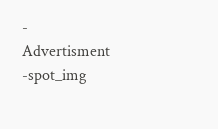- Advertisment -spot_img